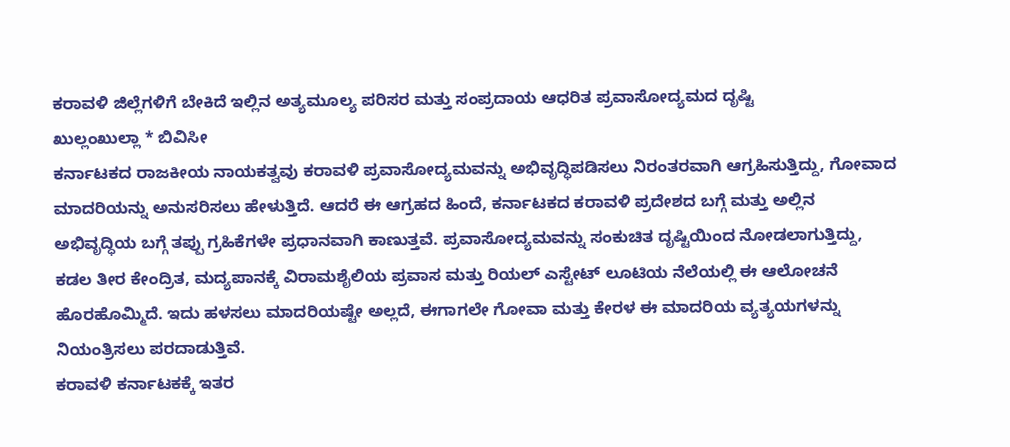ಕರಾವಳಿ ಜಿಲ್ಲೆಗಳಿಗೆ ಬೇಕಿದೆ ಇಲ್ಲಿನ ಅತ್ಯಮೂಲ್ಯ ಪರಿಸರ ಮತ್ತು ಸಂಪ್ರದಾಯ ಆಧರಿತ ಪ್ರವಾಸೋದ್ಯಮದ ದೃಷ್ಟಿ
ಖುಲ್ಲಂಖುಲ್ಲಾ * ಬಿವಿಸೀ
ಕರ್ನಾಟಕದ ರಾಜಕೀಯ ನಾಯಕತ್ವವು ಕರಾವಳಿ ಪ್ರವಾಸೋದ್ಯಮವನ್ನು ಅಭಿವೃದ್ಧಿಪಡಿಸಲು ನಿರಂತರವಾಗಿ ಆಗ್ರಹಿಸುತ್ತಿದ್ದು, ಗೋವಾದ ಮಾದರಿಯನ್ನು ಅನುಸರಿಸಲು ಹೇಳುತ್ತಿದೆ. ಆದರೆ ಈ ಆಗ್ರಹದ ಹಿಂದೆ, ಕರ್ನಾಟಕದ ಕರಾವಳಿ ಪ್ರದೇಶದ ಬಗ್ಗೆ ಮತ್ತು ಅಲ್ಲಿನ ಅಭಿವೃದ್ಧಿಯ ಬಗ್ಗೆ ತಪ್ಪು ಗ್ರಹಿಕೆಗಳೇ ಪ್ರಧಾನವಾಗಿ ಕಾಣುತ್ತವೆ. ಪ್ರವಾಸೋದ್ಯಮವನ್ನು ಸಂಕುಚಿತ ದೃಷ್ಟಿಯಿಂದ ನೋಡಲಾಗುತ್ತಿದ್ದು, ಕಡಲ ತೀರ ಕೇಂದ್ರಿತ, ಮದ್ಯಪಾನಕ್ಕೆ ವಿರಾಮಶೈಲಿಯ ಪ್ರವಾಸ ಮತ್ತು ರಿಯಲ್ ಎಸ್ಟೇಟ್ ಲೂಟಿಯ ನೆಲೆಯಲ್ಲಿ ಈ ಆಲೋಚನೆ ಹೊರಹೊಮ್ಮಿದೆ. ಇದು ಹಳಸಲು ಮಾದರಿಯಷ್ಟೇ ಅಲ್ಲದೆ, ಈಗಾಗಲೇ ಗೋವಾ ಮತ್ತು ಕೇರಳ ಈ ಮಾದರಿಯ ವ್ಯತ್ಯಯಗಳನ್ನು ನಿಯಂತ್ರಿಸಲು ಪರದಾಡುತ್ತಿವೆ.
ಕರಾವಳಿ ಕರ್ನಾಟಕಕ್ಕೆ ಇತರ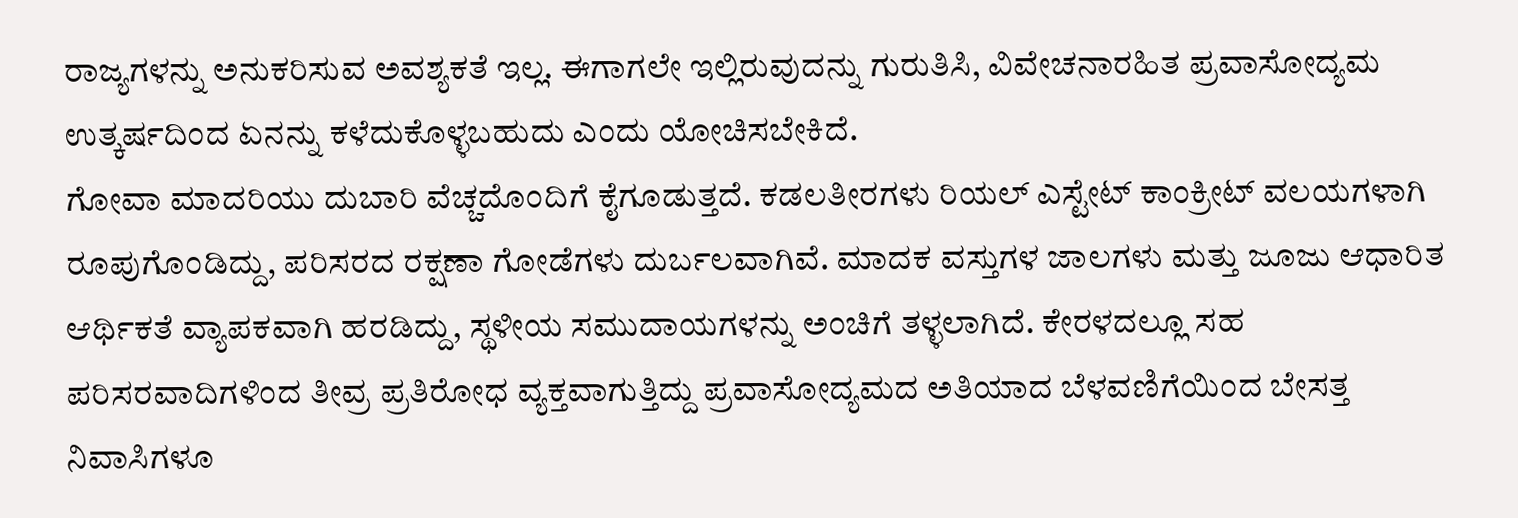ರಾಜ್ಯಗಳನ್ನು ಅನುಕರಿಸುವ ಅವಶ್ಯಕತೆ ಇಲ್ಲ. ಈಗಾಗಲೇ ಇಲ್ಲಿರುವುದನ್ನು ಗುರುತಿಸಿ, ವಿವೇಚನಾರಹಿತ ಪ್ರವಾಸೋದ್ಯಮ ಉತ್ಕರ್ಷದಿಂದ ಏನನ್ನು ಕಳೆದುಕೊಳ್ಳಬಹುದು ಎಂದು ಯೋಚಿಸಬೇಕಿದೆ.
ಗೋವಾ ಮಾದರಿಯು ದುಬಾರಿ ವೆಚ್ಚದೊಂದಿಗೆ ಕೈಗೂಡುತ್ತದೆ. ಕಡಲತೀರಗಳು ರಿಯಲ್ ಎಸ್ಟೇಟ್ ಕಾಂಕ್ರೀಟ್ ವಲಯಗಳಾಗಿ ರೂಪುಗೊಂಡಿದ್ದು, ಪರಿಸರದ ರಕ್ಷಣಾ ಗೋಡೆಗಳು ದುರ್ಬಲವಾಗಿವೆ. ಮಾದಕ ವಸ್ತುಗಳ ಜಾಲಗಳು ಮತ್ತು ಜೂಜು ಆಧಾರಿತ ಆರ್ಥಿಕತೆ ವ್ಯಾಪಕವಾಗಿ ಹರಡಿದ್ದು, ಸ್ಥಳೀಯ ಸಮುದಾಯಗಳನ್ನು ಅಂಚಿಗೆ ತಳ್ಳಲಾಗಿದೆ. ಕೇರಳದಲ್ಲೂ ಸಹ ಪರಿಸರವಾದಿಗಳಿಂದ ತೀವ್ರ ಪ್ರತಿರೋಧ ವ್ಯಕ್ತವಾಗುತ್ತಿದ್ದು ಪ್ರವಾಸೋದ್ಯಮದ ಅತಿಯಾದ ಬೆಳವಣಿಗೆಯಿಂದ ಬೇಸತ್ತ ನಿವಾಸಿಗಳೂ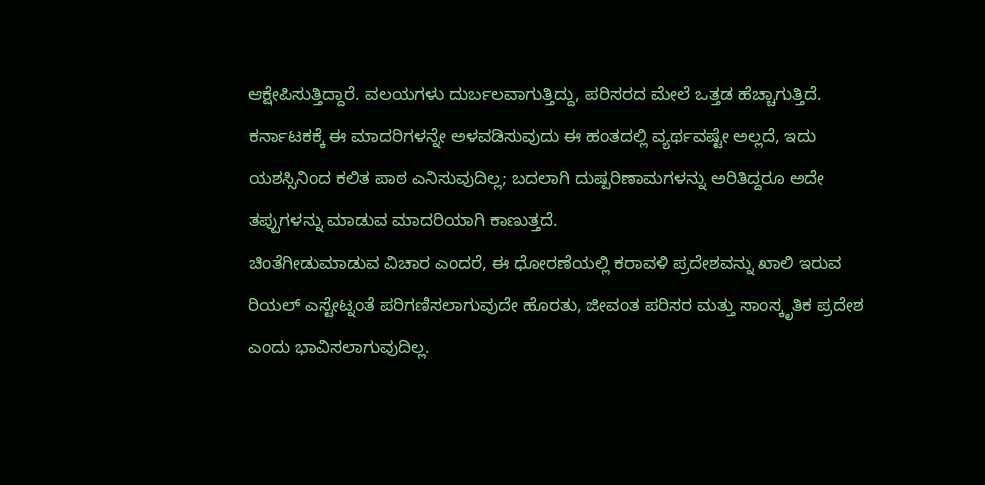ಆಕ್ಷೇಪಿಸುತ್ತಿದ್ದಾರೆ. ವಲಯಗಳು ದುರ್ಬಲವಾಗುತ್ತಿದ್ದು, ಪರಿಸರದ ಮೇಲೆ ಒತ್ತಡ ಹೆಚ್ಚಾಗುತ್ತಿದೆ. ಕರ್ನಾಟಕಕ್ಕೆ ಈ ಮಾದರಿಗಳನ್ನೇ ಅಳವಡಿಸುವುದು ಈ ಹಂತದಲ್ಲಿ ವ್ಯರ್ಥವಷ್ಟೇ ಅಲ್ಲದೆ, ಇದು ಯಶಸ್ಸಿನಿಂದ ಕಲಿತ ಪಾಠ ಎನಿಸುವುದಿಲ್ಲ; ಬದಲಾಗಿ ದುಷ್ಪರಿಣಾಮಗಳನ್ನು ಅರಿತಿದ್ದರೂ ಅದೇ ತಪ್ಪುಗಳನ್ನು ಮಾಡುವ ಮಾದರಿಯಾಗಿ ಕಾಣುತ್ತದೆ.
ಚಿಂತೆಗೀಡುಮಾಡುವ ವಿಚಾರ ಎಂದರೆ, ಈ ಧೋರಣೆಯಲ್ಲಿ ಕರಾವಳಿ ಪ್ರದೇಶವನ್ನು ಖಾಲಿ ಇರುವ ರಿಯಲ್ ಎಸ್ಟೇಟ್ನಂತೆ ಪರಿಗಣಿಸಲಾಗುವುದೇ ಹೊರತು, ಜೀವಂತ ಪರಿಸರ ಮತ್ತು ಸಾಂಸ್ಕೃತಿಕ ಪ್ರದೇಶ ಎಂದು ಭಾವಿಸಲಾಗುವುದಿಲ್ಲ.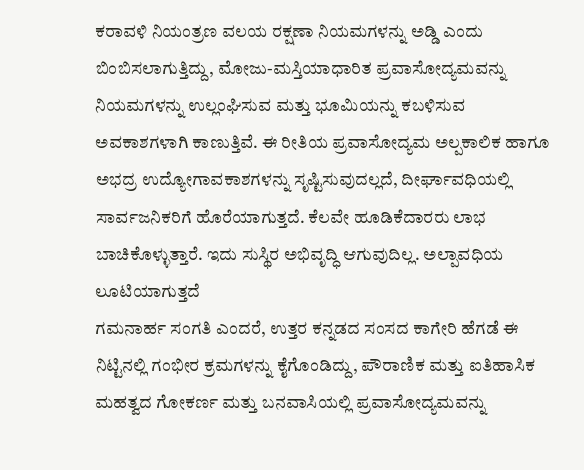ಕರಾವಳಿ ನಿಯಂತ್ರಣ ವಲಯ ರಕ್ಷಣಾ ನಿಯಮಗಳನ್ನು ಅಡ್ಡಿ ಎಂದು ಬಿಂಬಿಸಲಾಗುತ್ತಿದ್ದು, ಮೋಜು-ಮಸ್ತಿಯಾಧಾರಿತ ಪ್ರವಾಸೋದ್ಯಮವನ್ನು ನಿಯಮಗಳನ್ನು ಉಲ್ಲಂಘಿಸುವ ಮತ್ತು ಭೂಮಿಯನ್ನು ಕಬಳಿಸುವ ಅವಕಾಶಗಳಾಗಿ ಕಾಣುತ್ತಿವೆ. ಈ ರೀತಿಯ ಪ್ರವಾಸೋದ್ಯಮ ಅಲ್ಪಕಾಲಿಕ ಹಾಗೂ ಅಭದ್ರ ಉದ್ಯೋಗಾವಕಾಶಗಳನ್ನು ಸೃಷ್ಟಿಸುವುದಲ್ಲದೆ, ದೀರ್ಘಾವಧಿಯಲ್ಲಿ ಸಾರ್ವಜನಿಕರಿಗೆ ಹೊರೆಯಾಗುತ್ತದೆ. ಕೆಲವೇ ಹೂಡಿಕೆದಾರರು ಲಾಭ ಬಾಚಿಕೊಳ್ಳುತ್ತಾರೆ. ಇದು ಸುಸ್ಥಿರ ಅಭಿವೃದ್ಧಿ ಆಗುವುದಿಲ್ಲ. ಅಲ್ಪಾವಧಿಯ ಲೂಟಿಯಾಗುತ್ತದೆ
ಗಮನಾರ್ಹ ಸಂಗತಿ ಎಂದರೆ, ಉತ್ತರ ಕನ್ನಡದ ಸಂಸದ ಕಾಗೇರಿ ಹೆಗಡೆ ಈ ನಿಟ್ಟಿನಲ್ಲಿ ಗಂಭೀರ ಕ್ರಮಗಳನ್ನು ಕೈಗೊಂಡಿದ್ದು, ಪೌರಾಣಿಕ ಮತ್ತು ಐತಿಹಾಸಿಕ ಮಹತ್ವದ ಗೋಕರ್ಣ ಮತ್ತು ಬನವಾಸಿಯಲ್ಲಿ ಪ್ರವಾಸೋದ್ಯಮವನ್ನು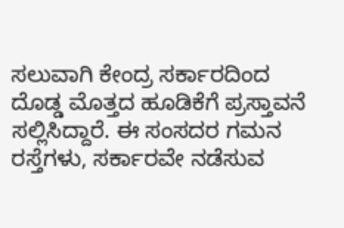ಸಲುವಾಗಿ ಕೇಂದ್ರ ಸರ್ಕಾರದಿಂದ ದೊಡ್ಡ ಮೊತ್ತದ ಹೂಡಿಕೆಗೆ ಪ್ರಸ್ತಾವನೆ ಸಲ್ಲಿಸಿದ್ದಾರೆ. ಈ ಸಂಸದರ ಗಮನ ರಸ್ತೆಗಳು, ಸರ್ಕಾರವೇ ನಡೆಸುವ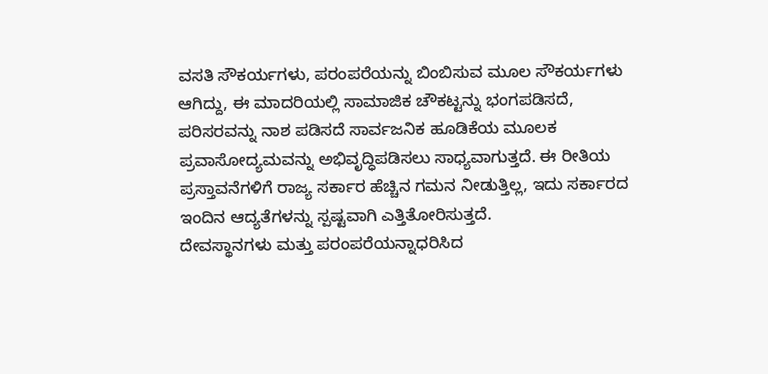ವಸತಿ ಸೌಕರ್ಯಗಳು, ಪರಂಪರೆಯನ್ನು ಬಿಂಬಿಸುವ ಮೂಲ ಸೌಕರ್ಯಗಳು ಆಗಿದ್ದು, ಈ ಮಾದರಿಯಲ್ಲಿ ಸಾಮಾಜಿಕ ಚೌಕಟ್ಟನ್ನು ಭಂಗಪಡಿಸದೆ, ಪರಿಸರವನ್ನು ನಾಶ ಪಡಿಸದೆ ಸಾರ್ವಜನಿಕ ಹೂಡಿಕೆಯ ಮೂಲಕ ಪ್ರವಾಸೋದ್ಯಮವನ್ನು ಅಭಿವೃದ್ಧಿಪಡಿಸಲು ಸಾಧ್ಯವಾಗುತ್ತದೆ. ಈ ರೀತಿಯ ಪ್ರಸ್ತಾವನೆಗಳಿಗೆ ರಾಜ್ಯ ಸರ್ಕಾರ ಹೆಚ್ಚಿನ ಗಮನ ನೀಡುತ್ತಿಲ್ಲ, ಇದು ಸರ್ಕಾರದ ಇಂದಿನ ಆದ್ಯತೆಗಳನ್ನು ಸ್ಪಷ್ಟವಾಗಿ ಎತ್ತಿತೋರಿಸುತ್ತದೆ.
ದೇವಸ್ಥಾನಗಳು ಮತ್ತು ಪರಂಪರೆಯನ್ನಾಧರಿಸಿದ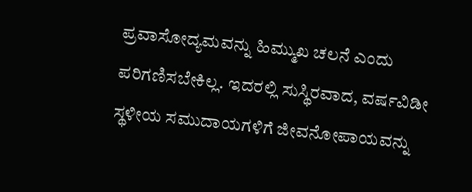ಪ್ರವಾಸೋದ್ಯಮವನ್ನು ಹಿಮ್ಮುಖ ಚಲನೆ ಎಂದು ಪರಿಗಣಿಸಬೇಕಿಲ್ಲ. ಇದರಲ್ಲಿ ಸುಸ್ಥಿರವಾದ, ವರ್ಷವಿಡೀ ಸ್ಥಳೀಯ ಸಮುದಾಯಗಳಿಗೆ ಜೀವನೋಪಾಯವನ್ನು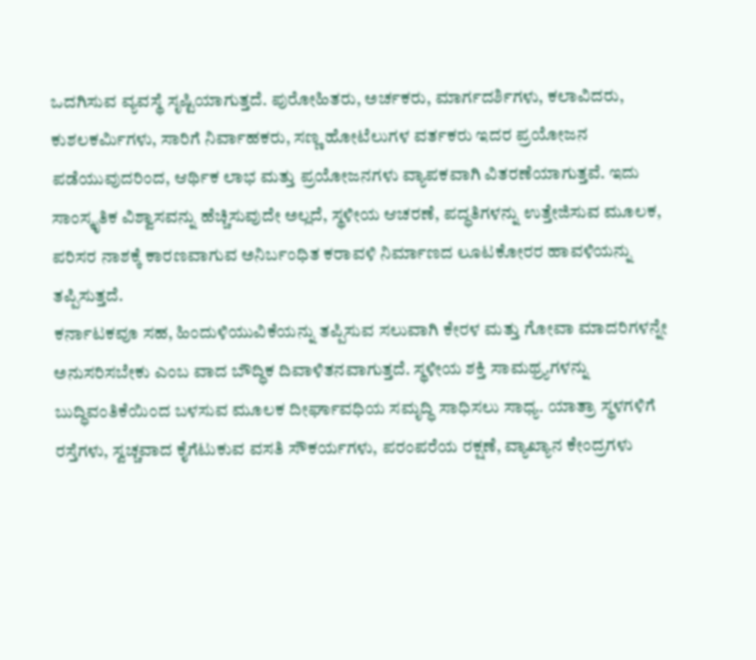ಒದಗಿಸುವ ವ್ಯವಸ್ಥೆ ಸೃಷ್ಟಿಯಾಗುತ್ತದೆ. ಪುರೋಹಿತರು, ಅರ್ಚಕರು, ಮಾರ್ಗದರ್ಶಿಗಳು, ಕಲಾವಿದರು, ಕುಶಲಕರ್ಮಿಗಳು, ಸಾರಿಗೆ ನಿರ್ವಾಹಕರು, ಸಣ್ಣ ಹೋಟೆಲುಗಳ ವರ್ತಕರು ಇದರ ಪ್ರಯೋಜನ ಪಡೆಯುವುದರಿಂದ, ಆರ್ಥಿಕ ಲಾಭ ಮತ್ತು ಪ್ರಯೋಜನಗಳು ವ್ಯಾಪಕವಾಗಿ ವಿತರಣೆಯಾಗುತ್ತವೆ. ಇದು ಸಾಂಸ್ಕೃತಿಕ ವಿಶ್ವಾಸವನ್ನು ಹೆಚ್ಚಿಸುವುದೇ ಅಲ್ಲದೆ, ಸ್ಥಳೀಯ ಆಚರಣೆ, ಪದ್ಧತಿಗಳನ್ನು ಉತ್ತೇಜಿಸುವ ಮೂಲಕ, ಪರಿಸರ ನಾಶಕ್ಕೆ ಕಾರಣವಾಗುವ ಅನಿರ್ಬಂಧಿತ ಕರಾವಳಿ ನಿರ್ಮಾಣದ ಲೂಟಕೋರರ ಹಾವಳಿಯನ್ನು ತಪ್ಪಿಸುತ್ತದೆ.
ಕರ್ನಾಟಕವೂ ಸಹ, ಹಿಂದುಳಿಯುವಿಕೆಯನ್ನು ತಪ್ಪಿಸುವ ಸಲುವಾಗಿ ಕೇರಳ ಮತ್ತು ಗೋವಾ ಮಾದರಿಗಳನ್ನೇ ಅನುಸರಿಸಬೇಕು ಎಂಬ ವಾದ ಬೌದ್ಧಿಕ ದಿವಾಳಿತನವಾಗುತ್ತದೆ. ಸ್ಥಳೀಯ ಶಕ್ತಿ ಸಾಮಥ್ರ್ಯಗಳನ್ನು ಬುದ್ಧಿವಂತಿಕೆಯಿಂದ ಬಳಸುವ ಮೂಲಕ ದೀರ್ಘಾವಧಿಯ ಸಮೃದ್ಧಿ ಸಾಧಿಸಲು ಸಾಧ್ಯ. ಯಾತ್ರಾ ಸ್ಥಳಗಳಿಗೆ ರಸ್ತೆಗಳು, ಸ್ವಚ್ಚವಾದ ಕೈಗೆಟುಕುವ ವಸತಿ ಸೌಕರ್ಯಗಳು, ಪರಂಪರೆಯ ರಕ್ಷಣೆ, ವ್ಯಾಖ್ಯಾನ ಕೇಂದ್ರಗಳು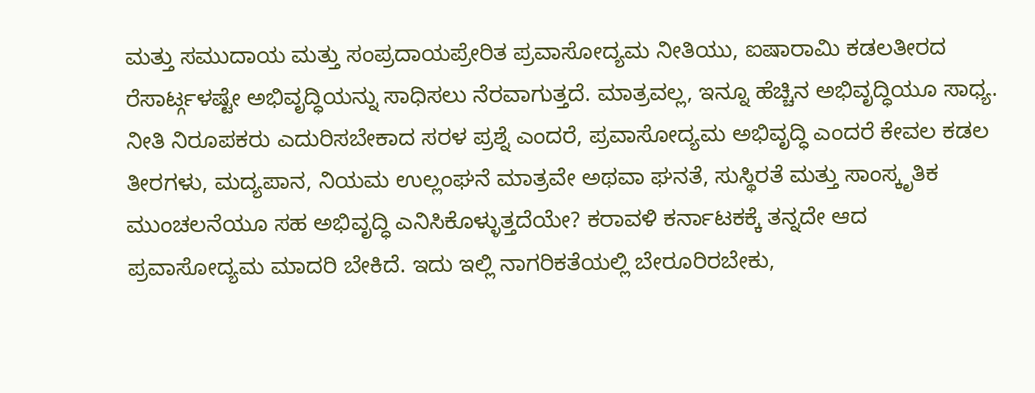ಮತ್ತು ಸಮುದಾಯ ಮತ್ತು ಸಂಪ್ರದಾಯಪ್ರೇರಿತ ಪ್ರವಾಸೋದ್ಯಮ ನೀತಿಯು, ಐಷಾರಾಮಿ ಕಡಲತೀರದ ರೆಸಾರ್ಟ್ಗಳಷ್ಟೇ ಅಭಿವೃದ್ಧಿಯನ್ನು ಸಾಧಿಸಲು ನೆರವಾಗುತ್ತದೆ. ಮಾತ್ರವಲ್ಲ, ಇನ್ನೂ ಹೆಚ್ಚಿನ ಅಭಿವೃದ್ಧಿಯೂ ಸಾಧ್ಯ.
ನೀತಿ ನಿರೂಪಕರು ಎದುರಿಸಬೇಕಾದ ಸರಳ ಪ್ರಶ್ನೆ ಎಂದರೆ, ಪ್ರವಾಸೋದ್ಯಮ ಅಭಿವೃದ್ಧಿ ಎಂದರೆ ಕೇವಲ ಕಡಲ ತೀರಗಳು, ಮದ್ಯಪಾನ, ನಿಯಮ ಉಲ್ಲಂಘನೆ ಮಾತ್ರವೇ ಅಥವಾ ಘನತೆ, ಸುಸ್ಥಿರತೆ ಮತ್ತು ಸಾಂಸ್ಕೃತಿಕ ಮುಂಚಲನೆಯೂ ಸಹ ಅಭಿವೃದ್ಧಿ ಎನಿಸಿಕೊಳ್ಳುತ್ತದೆಯೇ? ಕರಾವಳಿ ಕರ್ನಾಟಕಕ್ಕೆ ತನ್ನದೇ ಆದ ಪ್ರವಾಸೋದ್ಯಮ ಮಾದರಿ ಬೇಕಿದೆ. ಇದು ಇಲ್ಲಿ ನಾಗರಿಕತೆಯಲ್ಲಿ ಬೇರೂರಿರಬೇಕು,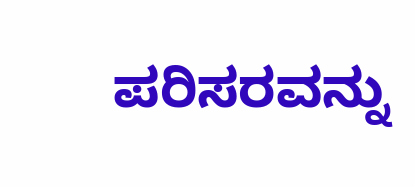ಪರಿಸರವನ್ನು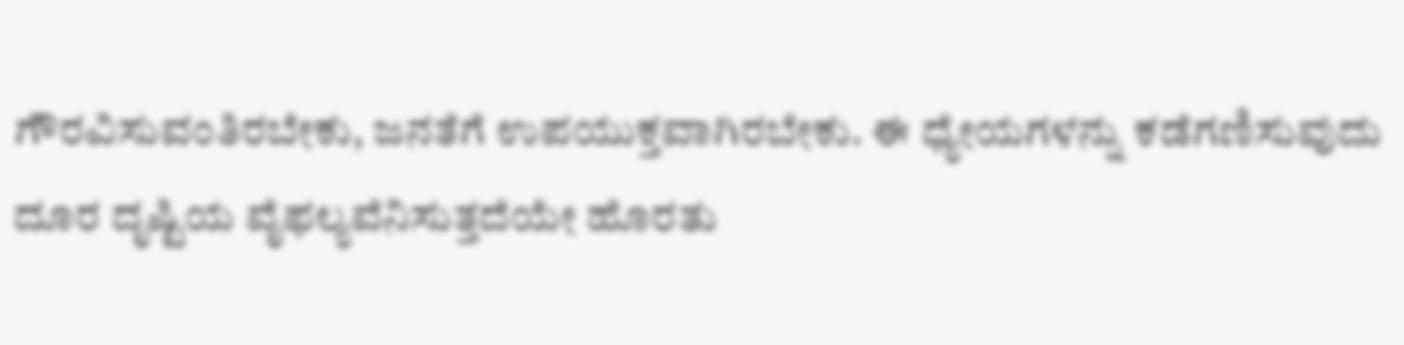ಗೌರವಿಸುವಂತಿರಬೇಕು, ಜನತೆಗೆ ಉಪಯುಕ್ತವಾಗಿರಬೇಕು. ಈ ಧ್ಯೇಯಗಳನ್ನು ಕಡೆಗಣಿಸುವುದು ದೂರ ದೃಷ್ಟಿಯ ವೈಫಲ್ಯವೆನಿಸುತ್ತದೆಯೇ ಹೊರತು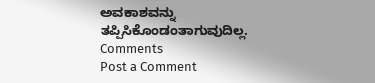ಅವಕಾಶವನ್ನು ತಪ್ಪಿಸಿಕೊಂಡಂತಾಗುವುದಿಲ್ಲ.
Comments
Post a Comment